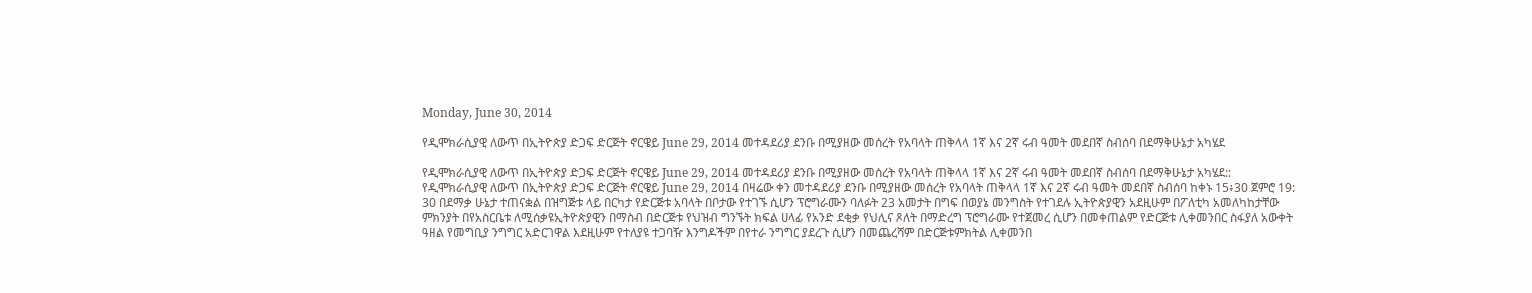Monday, June 30, 2014

የዲሞክራሲያዊ ለውጥ በኢትዮጵያ ድጋፍ ድርጅት ኖርዌይ June 29, 2014 መተዳደሪያ ደንቡ በሚያዘው መሰረት የአባላት ጠቅላላ 1ኛ እና 2ኛ ሩብ ዓመት መደበኛ ስብሰባ በደማቅሁኔታ አካሄደ

የዲሞክራሲያዊ ለውጥ በኢትዮጵያ ድጋፍ ድርጅት ኖርዌይ June 29, 2014 መተዳደሪያ ደንቡ በሚያዘው መሰረት የአባላት ጠቅላላ 1ኛ እና 2ኛ ሩብ ዓመት መደበኛ ስብሰባ በደማቅሁኔታ አካሄደ::
የዲሞክራሲያዊ ለውጥ በኢትዮጵያ ድጋፍ ድርጅት ኖርዌይ June 29, 2014 በዛሬው ቀን መተዳደሪያ ደንቡ በሚያዘው መሰረት የአባላት ጠቅላላ 1ኛ እና 2ኛ ሩብ ዓመት መደበኛ ስብሰባ ከቀኑ 15፥30 ጀምሮ 19: 30 በደማቃ ሁኔታ ተጠናቋል በዝግጅቱ ላይ በርካታ የድርጅቱ አባላት በቦታው የተገኙ ሲሆን ፕሮግራሙን ባለፉት 23 አመታት በግፍ በወያኔ መንግስት የተገደሉ ኢትዮጵያዊን አደዚሁም በፖለቲካ አመለካከታቸው ምክንያት በየአስርቤቱ ለሚሰቃዩኢትዮጵያዊን በማስብ በድርጅቱ የህዝብ ግንኙት ክፍል ሀላፊ የአንድ ደቂቃ የህሊና ጾለት በማድረግ ፕሮግራሙ የተጀመረ ሲሆን በመቀጠልም የድርጅቱ ሊቀመንበር ስፋያለ አውቀት ዓዘል የመግቢያ ንግግር አድርገዋል እደዚሁም የተለያዩ ተጋባዥ እንግዶችም በየተራ ንግግር ያደረጉ ሲሆን በመጨረሻም በድርጅቱምክትል ሊቀመንበ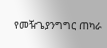የመዥጌያንግግር ጠካራ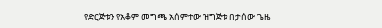የድርጅቱን የአቆም መግጫ አሰምተው ዝግጅቱ በታሰው ጌዜ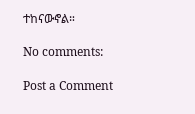ተከናውኖል።

No comments:

Post a Comment